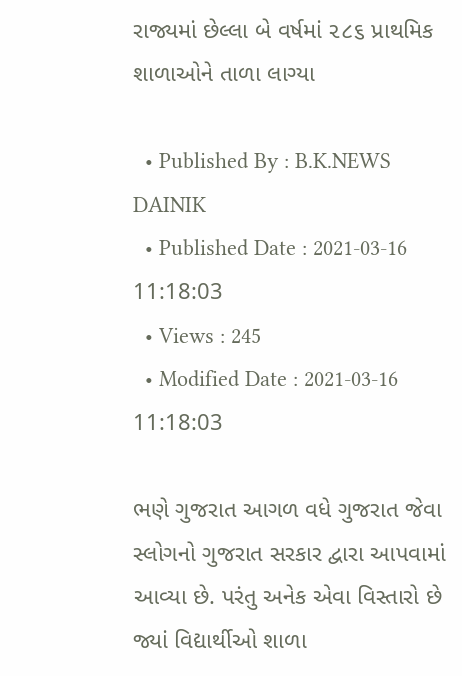રાજ્યમાં છેલ્લા બે વર્ષમાં ૨૮૬ પ્રાથમિક શાળાઓને તાળા લાગ્યા

  • Published By : B.K.NEWS DAINIK
  • Published Date : 2021-03-16 11:18:03
  • Views : 245
  • Modified Date : 2021-03-16 11:18:03

ભણે ગુજરાત આગળ વધે ગુજરાત જેવા સ્લોગનો ગુજરાત સરકાર દ્વારા આપવામાં આવ્યા છે. પરંતુ અનેક એવા વિસ્તારો છે જ્યાં વિદ્યાર્થીઓ શાળા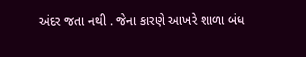અંદર જતા નથી . જેના કારણે આખરે શાળા બંધ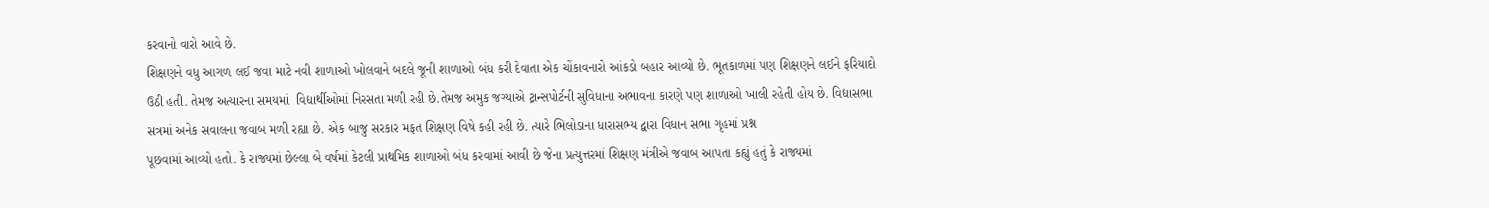કરવાનો વારો આવે છે.
શિક્ષણને વધુ આગળ લઈ જવા માટે નવી શાળાઓ ખોલવાને બદલે જૂની શાળાઓ બંધ કરી દેવાતા એક ચોંકાવનારો આંકડો બહાર આવ્યો છે. ભૂતકાળમાં પણ શિક્ષણને લઈને ફરિયાદો ઉઠી હતી. તેમજ અત્યારના સમયમાં  વિદ્યાર્થીઓમાં નિરસતા મળી રહી છે.તેમજ અમુક જગ્યાએ ટ્રાન્સપોર્ટની સુવિધાના અભાવના કારણે પણ શાળાઓ ખાલી રહેતી હોય છે. વિદ્યાસભા સત્રમાં અનેક સવાલના જવાબ મળી રહ્યા છે. એક બાજુ સરકાર મફત શિક્ષણ વિષે કહી રહી છે. ત્યારે ભિલોડાના ધારાસભ્ય દ્વારા વિધાન સભા ગૃહમાં પ્રશ્ન
પૂછવામાં આવ્યો હતો. કે રાજ્યમાં છેલ્લા બે વર્ષમાં કેટલી પ્રાથમિક શાળાઓ બંધ કરવામાં આવી છે જેના પ્રત્યુત્તરમાં શિક્ષણ મંત્રીએ જવાબ આપતા કહ્યું હતું કે રાજ્યમાં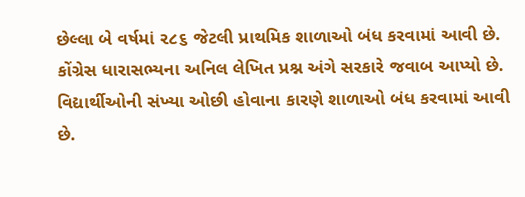છેલ્લા બે વર્ષમાં ૨૮૬ જેટલી પ્રાથમિક શાળાઓ બંધ કરવામાં આવી છે. કોંગ્રેસ ધારાસભ્યના અનિલ લેખિત પ્રશ્ન અંગે સરકારે જવાબ આપ્યો છે. વિદ્યાર્થીઓની સંખ્યા ઓછી હોવાના કારણે શાળાઓ બંધ કરવામાં આવી છે.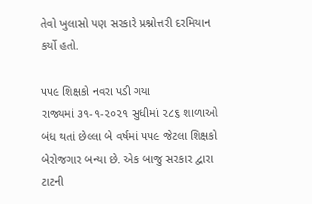તેવો ખુલાસો પણ સરકારે પ્રશ્નોત્તરી દરમિયાન કર્યો હતો.

૫૫૯ શિક્ષકો નવરા પડી ગયા
રાજ્યમાં ૩૧-૧-૨૦૨૧ સુધીમાં ૨૮૬ શાળાઓ બંધ થતાં છેલ્લા બે વર્ષમાં ૫૫૯ જેટલા શિક્ષકો બેરોજગાર બન્યા છે. એક બાજુ સરકાર દ્વારા ટાટની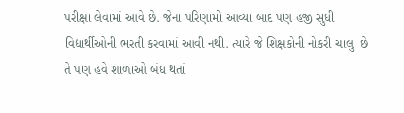પરીક્ષા લેવામાં આવે છે. જેના પરિણામો આવ્યા બાદ પણ હજી સુધી વિદ્યાર્થીઓની ભરતી કરવામાં આવી નથી. ત્યારે જે શિક્ષકોની નોકરી ચાલુ  છે તે પણ હવે શાળાઓ બંધ થતાં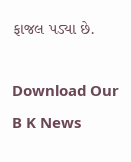ફાજલ પડ્યા છે.

Download Our B K News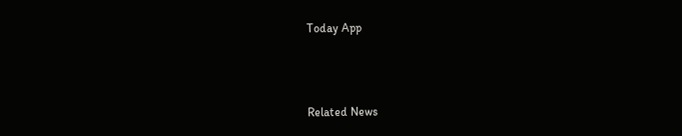Today App



Related News